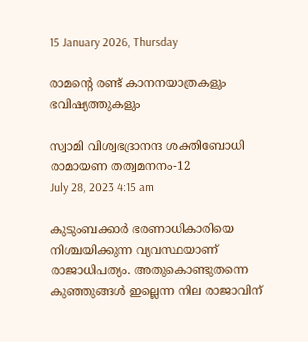15 January 2026, Thursday

രാമന്റെ രണ്ട് കാനനയാത്രകളും ഭവിഷ്യത്തുകളും

സ്വാമി വിശ്വഭദ്രാനന്ദ ശക്തിബോധി
രാമായണ തത്വമനനം-12
July 28, 2023 4:15 am

കുടുംബക്കാര്‍ ഭരണാധികാരിയെ നിശ്ചയിക്കുന്ന വ്യവസ്ഥയാണ് രാജാധിപത്യം. അതുകൊണ്ടുതന്നെ കുഞ്ഞുങ്ങള്‍ ഇല്ലെന്ന നില രാജാവിന്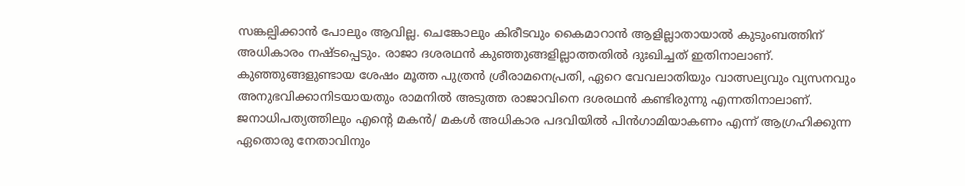സങ്കല്പിക്കാന്‍ പോലും ആവില്ല. ചെങ്കോലും കിരീടവും കൈമാറാന്‍ ആളില്ലാതായാല്‍ കുടുംബത്തിന് അധികാരം നഷ്ടപ്പെടും. രാജാ ദശരഥന്‍ കുഞ്ഞുങ്ങളില്ലാത്തതില്‍ ദുഃഖിച്ചത് ഇതിനാലാണ്. കുഞ്ഞുങ്ങളുണ്ടായ ശേഷം മൂത്ത പുത്രന്‍ ശ്രീരാമനെപ്രതി, ഏറെ വേവലാതിയും വാത്സല്യവും വ്യസനവും അനുഭവിക്കാനിടയായതും രാമനില്‍ അടുത്ത രാജാവിനെ ദശരഥന്‍ കണ്ടിരുന്നു എന്നതിനാലാണ്. ജനാധിപത്യത്തിലും എന്റെ മകന്‍/ മകള്‍ അധികാര പദവിയില്‍ പിന്‍ഗാമിയാകണം എന്ന് ആഗ്രഹിക്കുന്ന ഏതൊരു നേതാവിനും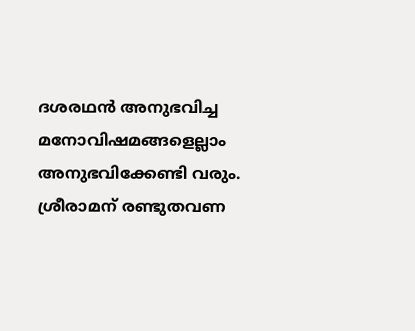ദശരഥന്‍ അനുഭവിച്ച മനോവിഷമങ്ങളെല്ലാം അനുഭവിക്കേണ്ടി വരും. ശ്രീരാമന് രണ്ടുതവണ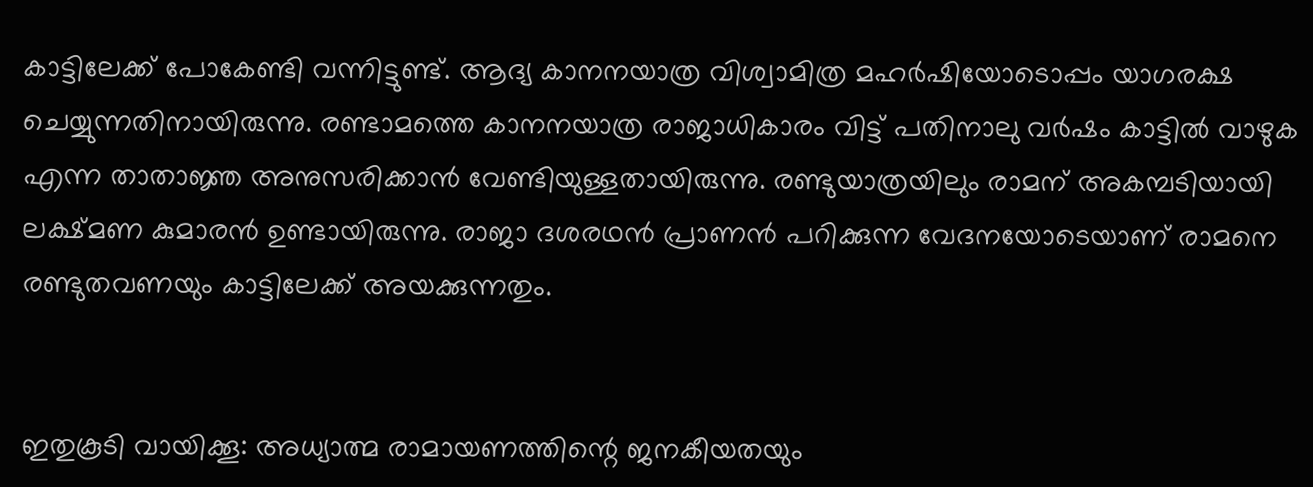കാട്ടിലേക്ക് പോകേണ്ടി വന്നിട്ടുണ്ട്. ആദ്യ കാനനയാത്ര വിശ്വാമിത്ര മഹര്‍ഷിയോടൊപ്പം യാഗരക്ഷ ചെയ്യുന്നതിനായിരുന്നു. രണ്ടാമത്തെ കാനനയാത്ര രാജാധികാരം വിട്ട് പതിനാലു വര്‍ഷം കാട്ടില്‍ വാഴുക എന്ന താതാജ്ഞ അനുസരിക്കാന്‍ വേണ്ടിയുള്ളതായിരുന്നു. രണ്ടുയാത്രയിലും രാമന് അകമ്പടിയായി ലക്ഷ്മണ കുമാരന്‍ ഉണ്ടായിരുന്നു. രാജാ ദശരഥന്‍ പ്രാണന്‍ പറിക്കുന്ന വേദനയോടെയാണ് രാമനെ രണ്ടുതവണയും കാട്ടിലേക്ക് അയക്കുന്നതും.


ഇതുകൂടി വായിക്കൂ: അധ്യാത്മ രാമായണത്തിന്റെ ജനകീയതയും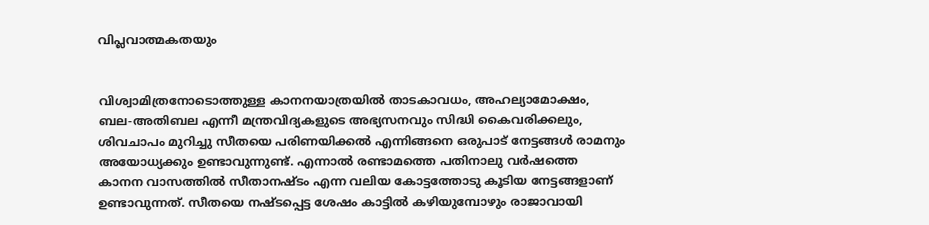വിപ്ലവാത്മകതയും


വിശ്വാമിത്രനോടൊത്തുള്ള കാനനയാത്രയില്‍ താടകാവധം, അഹല്യാമോക്ഷം, ബല-അതിബല എന്നീ മന്ത്രവിദ്യകളുടെ അഭ്യസനവും സിദ്ധി കൈവരിക്കലും, ശിവചാപം മുറിച്ചു സീതയെ പരിണയിക്കല്‍ എന്നിങ്ങനെ ഒരുപാട് നേട്ടങ്ങള്‍ രാമനും അയോധ്യക്കും ഉണ്ടാവുന്നുണ്ട്. എന്നാല്‍ രണ്ടാമത്തെ പതിനാലു വര്‍ഷത്തെ കാനന വാസത്തില്‍ സീതാനഷ്ടം എന്ന വലിയ കോട്ടത്തോടു കൂടിയ നേട്ടങ്ങളാണ് ഉണ്ടാവുന്നത്. സീതയെ നഷ്ടപ്പെട്ട ശേഷം കാട്ടില്‍ കഴിയുമ്പോഴും രാജാവായി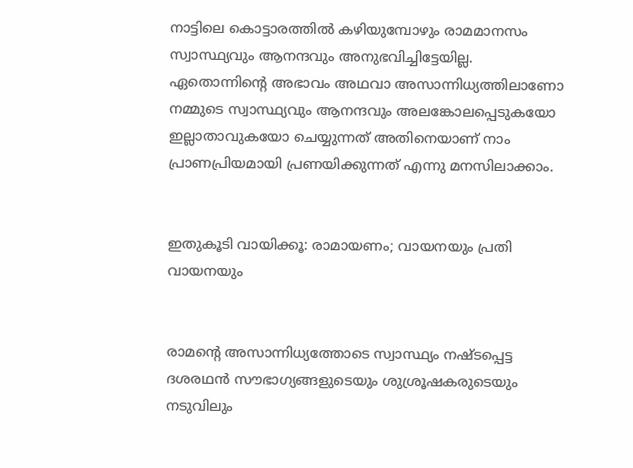നാട്ടിലെ കൊട്ടാരത്തില്‍ കഴിയുമ്പോഴും രാമമാനസം സ്വാസ്ഥ്യവും ആനന്ദവും അനുഭവിച്ചിട്ടേയില്ല. ഏതൊന്നിന്റെ അഭാവം അഥവാ അസാന്നിധ്യത്തിലാണോ നമ്മുടെ സ്വാസ്ഥ്യവും ആനന്ദവും അലങ്കോലപ്പെടുകയോ ഇല്ലാതാവുകയോ ചെയ്യുന്നത് അതിനെയാണ് നാം പ്രാണപ്രിയമായി പ്രണയിക്കുന്നത് എന്നു മനസിലാക്കാം.


ഇതുകൂടി വായിക്കൂ: രാമായണം; വായനയും പ്രതി വായനയും


രാമന്റെ അസാന്നിധ്യത്തോടെ സ്വാസ്ഥ്യം നഷ്ടപ്പെട്ട ദശരഥന്‍ സൗഭാഗ്യങ്ങളുടെയും ശുശ്രൂഷകരുടെയും നടുവിലും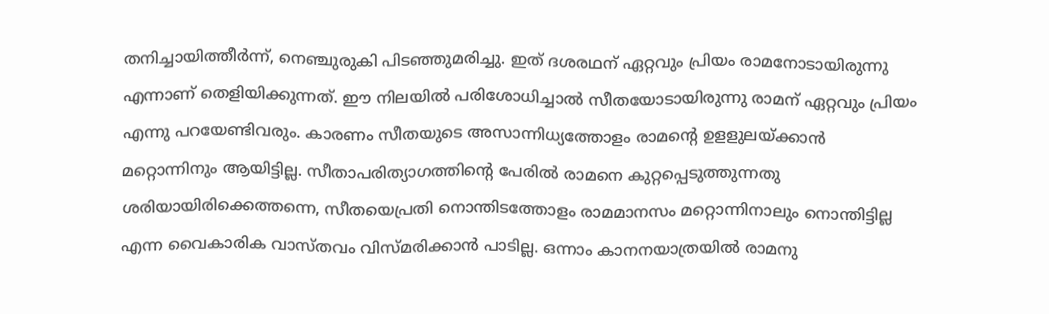തനിച്ചായിത്തീര്‍ന്ന്, നെഞ്ചുരുകി പിടഞ്ഞുമരിച്ചു. ഇത് ദശരഥന് ഏറ്റവും പ്രിയം രാമനോടായിരുന്നു എന്നാണ് തെളിയിക്കുന്നത്. ഈ നിലയില്‍ പരിശോധിച്ചാല്‍ സീതയോടായിരുന്നു രാമന് ഏറ്റവും പ്രിയം എന്നു പറയേണ്ടിവരും. കാരണം സീതയുടെ അസാന്നിധ്യത്തോളം രാമന്റെ ഉളളുലയ്ക്കാന്‍ മറ്റൊന്നിനും ആയിട്ടില്ല. സീതാപരിത്യാഗത്തിന്റെ പേരില്‍ രാമനെ കുറ്റപ്പെടുത്തുന്നതു ശരിയായിരിക്കെത്തന്നെ, സീതയെപ്രതി നൊന്തിടത്തോളം രാമമാനസം മറ്റൊന്നിനാലും നൊന്തിട്ടില്ല എന്ന വൈകാരിക വാസ്തവം വിസ്മരിക്കാന്‍ പാടില്ല. ഒന്നാം കാനനയാത്രയില്‍ രാമനു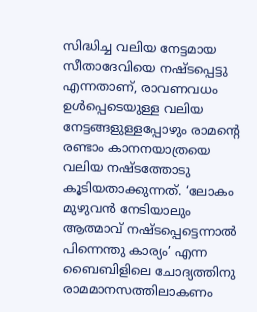സിദ്ധിച്ച വലിയ നേട്ടമായ സീതാദേവിയെ നഷ്ടപ്പെട്ടു എന്നതാണ്, രാവണവധം ഉള്‍പ്പെടെയുള്ള വലിയ നേട്ടങ്ങളുള്ളപ്പോഴും രാമന്റെ രണ്ടാം കാനനയാത്രയെ വലിയ നഷ്ടത്തോടു കൂടിയതാക്കുന്നത്. ‘ലോകം മുഴുവന്‍ നേടിയാലും ആത്മാവ് നഷ്ടപ്പെട്ടെന്നാല്‍ പിന്നെന്തു കാര്യം’ എന്ന ബൈബിളിലെ ചോദ്യത്തിനു രാമമാനസത്തിലാകണം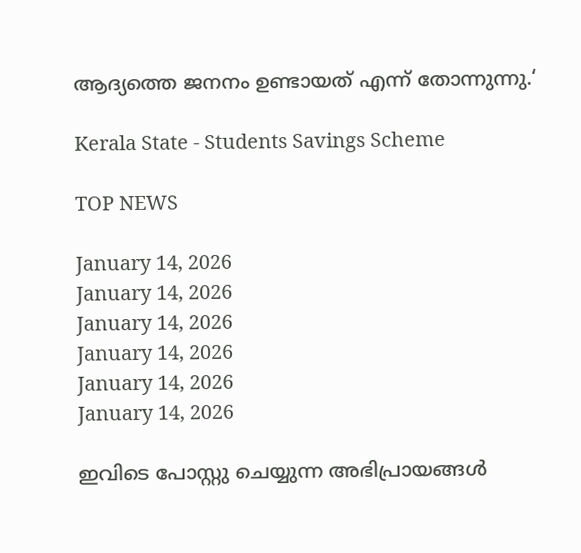ആദ്യത്തെ ജനനം ഉണ്ടായത് എന്ന് തോന്നുന്നു.‘

Kerala State - Students Savings Scheme

TOP NEWS

January 14, 2026
January 14, 2026
January 14, 2026
January 14, 2026
January 14, 2026
January 14, 2026

ഇവിടെ പോസ്റ്റു ചെയ്യുന്ന അഭിപ്രായങ്ങള്‍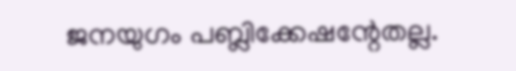ജനയുഗം പബ്ലിക്കേഷന്റേതല്ല.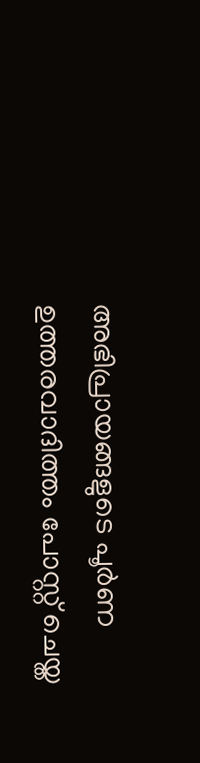അഭിപ്രായങ്ങളുടെ പൂര്‍ണ ഉത്തരവാദിത്തം പോസ്റ്റ് ചെയ്ത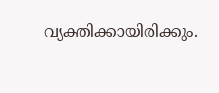വ്യക്തിക്കായിരിക്കും.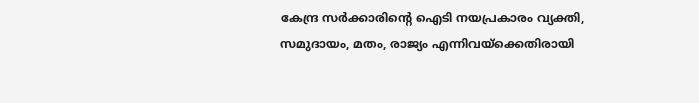കേന്ദ്ര സര്‍ക്കാരിന്റെ ഐടി നയപ്രകാരം വ്യക്തി, സമുദായം, മതം, രാജ്യം എന്നിവയ്‌ക്കെതിരായി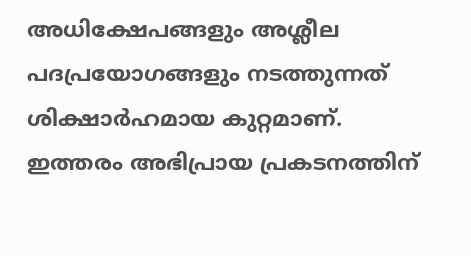അധിക്ഷേപങ്ങളും അശ്ലീല പദപ്രയോഗങ്ങളും നടത്തുന്നത് ശിക്ഷാര്‍ഹമായ കുറ്റമാണ്. ഇത്തരം അഭിപ്രായ പ്രകടനത്തിന്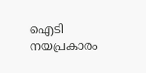ഐടി നയപ്രകാരം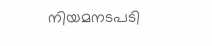നിയമനടപടി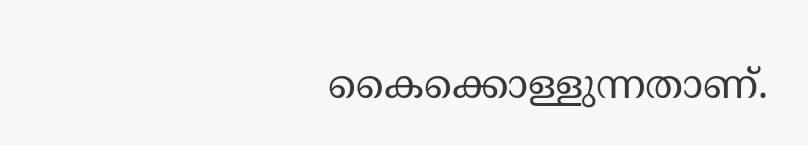കൈക്കൊള്ളുന്നതാണ്.